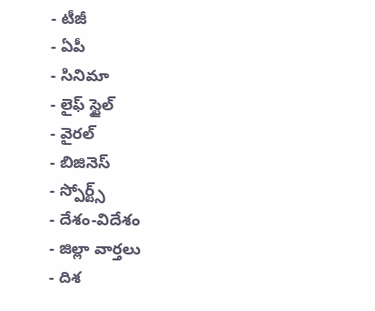- టీజీ
- ఏపీ
- సినిమా
- లైఫ్ స్టైల్
- వైరల్
- బిజినెస్
- స్పోర్ట్స్
- దేశం-విదేశం
- జిల్లా వార్తలు
- దిశ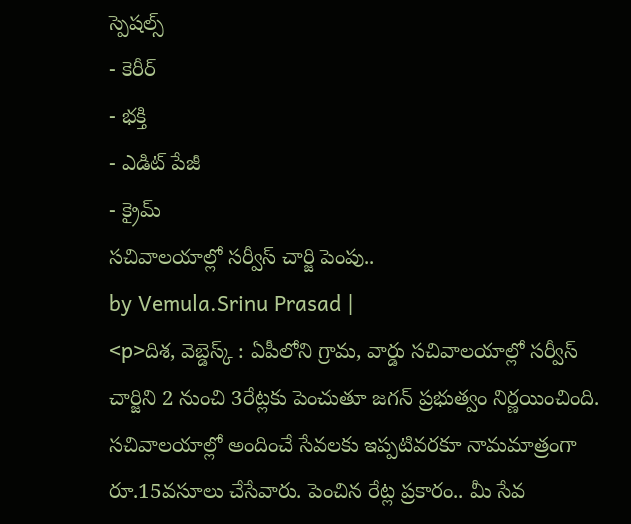స్పెషల్స్
- కెరీర్
- భక్తి
- ఎడిట్ పేజీ
- క్రైమ్
సచివాలయాల్లో సర్వీస్ చార్జి పెంపు..
by Vemula.Srinu Prasad |
<p>దిశ, వెబ్డెస్క్ : ఏపీలోని గ్రామ, వార్డు సచివాలయాల్లో సర్వీస్ చార్జిని 2 నుంచి 3రేట్లకు పెంచుతూ జగన్ ప్రభుత్వం నిర్ణయించింది. సచివాలయాల్లో అందించే సేవలకు ఇప్పటివరకూ నామమాత్రంగా రూ.15వసూలు చేసేవారు. పెంచిన రేట్ల ప్రకారం.. మీ సేవ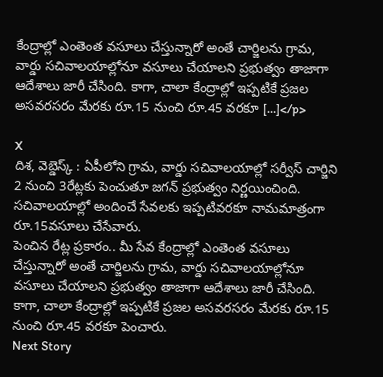కేంద్రాల్లో ఎంతెంత వసూలు చేస్తున్నారో అంతే చార్జిలను గ్రామ, వార్డు సచివాలయాల్లోనూ వసూలు చేయాలని ప్రభుత్వం తాజాగా ఆదేశాలు జారీ చేసింది. కాగా, చాలా కేంద్రాల్లో ఇప్పటికే ప్రజల అసవరసరం మేరకు రూ.15 నుంచి రూ.45 వరకూ […]</p>

X
దిశ, వెబ్డెస్క్ : ఏపీలోని గ్రామ, వార్డు సచివాలయాల్లో సర్వీస్ చార్జిని 2 నుంచి 3రేట్లకు పెంచుతూ జగన్ ప్రభుత్వం నిర్ణయించింది. సచివాలయాల్లో అందించే సేవలకు ఇప్పటివరకూ నామమాత్రంగా రూ.15వసూలు చేసేవారు.
పెంచిన రేట్ల ప్రకారం.. మీ సేవ కేంద్రాల్లో ఎంతెంత వసూలు చేస్తున్నారో అంతే చార్జిలను గ్రామ, వార్డు సచివాలయాల్లోనూ వసూలు చేయాలని ప్రభుత్వం తాజాగా ఆదేశాలు జారీ చేసింది. కాగా, చాలా కేంద్రాల్లో ఇప్పటికే ప్రజల అసవరసరం మేరకు రూ.15 నుంచి రూ.45 వరకూ పెంచారు.
Next Story